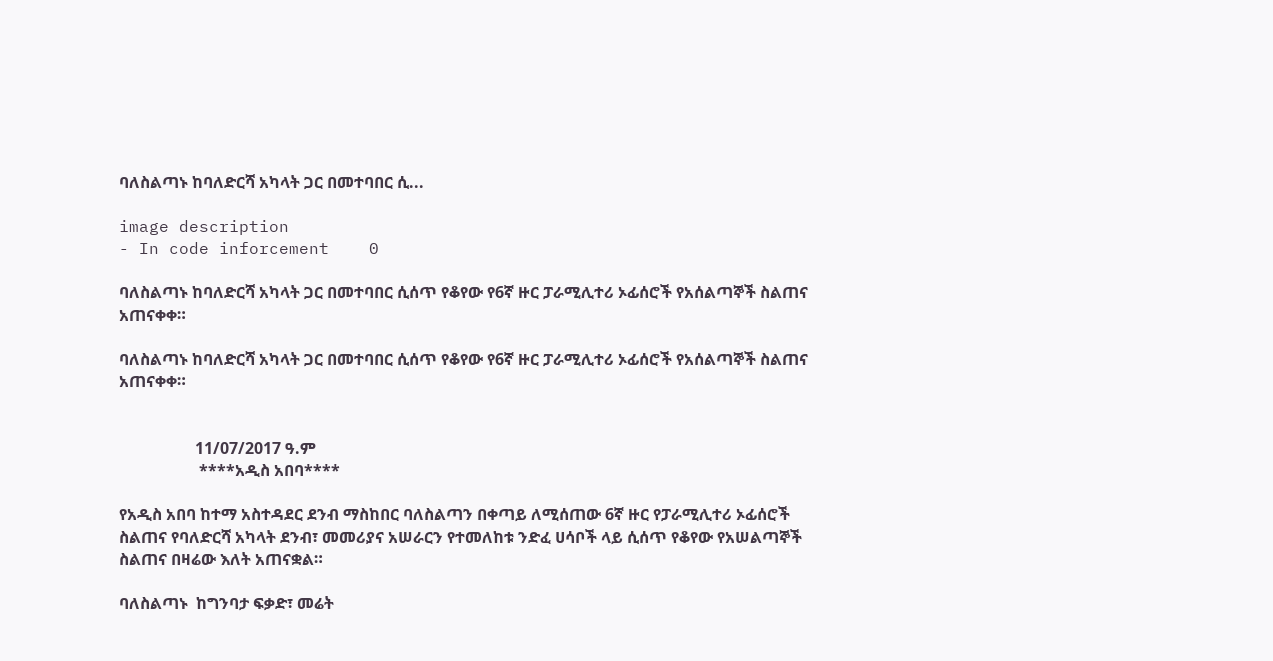ባለስልጣኑ ከባለድርሻ አካላት ጋር በመተባበር ሲ...

image description
- In code inforcement    0

ባለስልጣኑ ከባለድርሻ አካላት ጋር በመተባበር ሲሰጥ የቆየው የ6ኛ ዙር ፓራሚሊተሪ ኦፊሰሮች የአሰልጣኞች ስልጠና አጠናቀቀ።

ባለስልጣኑ ከባለድርሻ አካላት ጋር በመተባበር ሲሰጥ የቆየው የ6ኛ ዙር ፓራሚሊተሪ ኦፊሰሮች የአሰልጣኞች ስልጠና አጠናቀቀ።


                   11/07/2017 ዓ.ም
                    ****አዲስ አበባ****

የአዲስ አበባ ከተማ አስተዳደር ደንብ ማስከበር ባለስልጣን በቀጣይ ለሚሰጠው 6ኛ ዙር የፓራሚሊተሪ ኦፊሰሮች ስልጠና የባለድርሻ አካላት ደንብ፣ መመሪያና አሠራርን የተመለከቱ ንድፈ ሀሳቦች ላይ ሲሰጥ የቆየው የአሠልጣኞች ስልጠና በዛሬው እለት አጠናቋል።

ባለስልጣኑ  ከግንባታ ፍቃድ፣ መሬት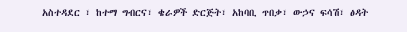አስተዳደር ፣ ከተማ ግብርና፣ ቄራዎች ድርጅት፣ አከባቢ ጥበቃ፣ ውኃና ፍሳሽ፣ ፅዳት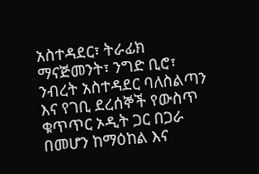አስተዳደር፣ ትራፊክ ማናጅመንት፣ ንግድ ቢሮ፣ ንብረት አስተዳደር ባለስልጣን እና የገቢ ደረሰኞች የውስጥ ቁጥጥር ኦዲት ጋር በጋራ በመሆን ከማዕከል እና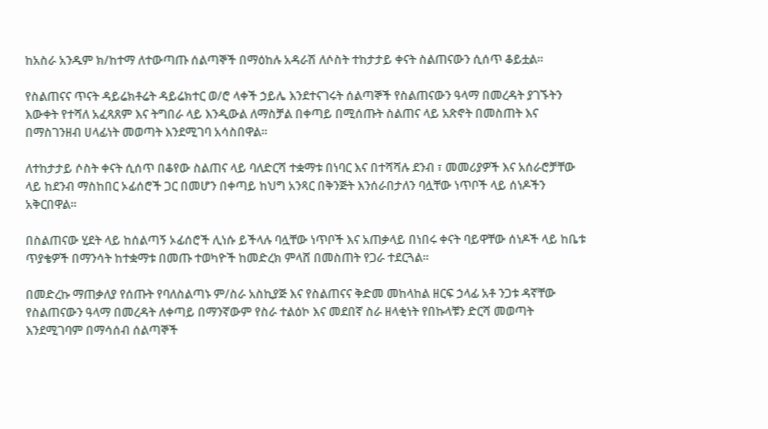ከአስራ አንዱም ክ/ከተማ ለተውጣጡ ሰልጣኞች በማዕከሉ አዳራሽ ለሶስት ተከታታይ ቀናት ስልጠናውን ሲሰጥ ቆይቷል።

የስልጠናና ጥናት ዳይሬክቶሬት ዳይሬክተር ወ/ሮ ላቀች ኃይሌ እንደተናገሩት ሰልጣኞች የስልጠናውን ዓላማ በመረዳት ያገኙትን እውቀት የተሻለ አፈጻጸም እና ትግበራ ላይ እንዲውል ለማስቻል በቀጣይ በሚሰጡት ስልጠና ላይ አጽኖት በመስጠት እና በማስገንዘብ ሀላፊነት መወጣት እንደሚገባ አሳስበዋል።

ለተከታታይ ሶስት ቀናት ሲሰጥ በቆየው ስልጠና ላይ ባለድርሻ ተቋማቱ በነባር እና በተሻሻሉ ደንብ ፣ መመሪያዎች እና አሰራሮቻቸው ላይ ከደንብ ማስከበር ኦፊሰሮች ጋር በመሆን በቀጣይ ከህግ አንጻር በቅንጅት እንሰራበታለን ባሏቸው ነጥቦች ላይ ሰነዶችን አቅርበዋል።

በስልጠናው ሂደት ላይ ከሰልጣኝ ኦፊሰሮች ሊነሱ ይችላሉ ባሏቸው ነጥቦች እና አጠቃላይ በነበሩ ቀናት ባይዋቸው ሰነዶች ላይ ከቤቱ ጥያቄዎች በማንሳት ከተቋማቱ በመጡ ተወካዮች ከመድረክ ምላሸ በመስጠት የጋራ ተደርጓል።

በመድረኩ ማጠቃለያ የሰጡት የባለስልጣኑ ም/ስራ አስኪያጅ እና የስልጠናና ቅድመ መከላከል ዘርፍ ኃላፊ አቶ ንጋቱ ዳኛቸው የስልጠናውን ዓላማ በመረዳት ለቀጣይ በማንኛውም የስራ ተልዕኮ እና መደበኛ ስራ ዘላቂነት የበኩላቹን ድርሻ መወጣት እንደሚገባም በማሳሰብ ሰልጣኞች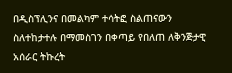በዲስፕሊንና በመልካም ተሳትፎ ስልጠናውን ስለተከታተሉ በማመስገን በቀጣይ የበለጠ ለቅንጅታዊ አሰራር ትኩረት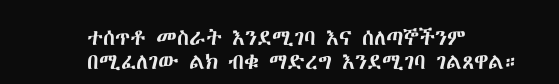ተሰጥቶ መስራት እንደሚገባ እና ሰለጣኞችንም በሚፈለገው ልክ ብቁ ማድረግ እንደሚገባ ገልጸዋል።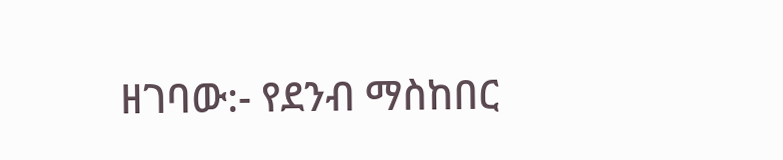ዘገባው:- የደንብ ማስከበር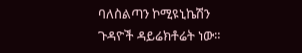ባለስልጣን ኮሚዩኒኬሽን ጉዳዮች ዳይሬክቶሬት ነው።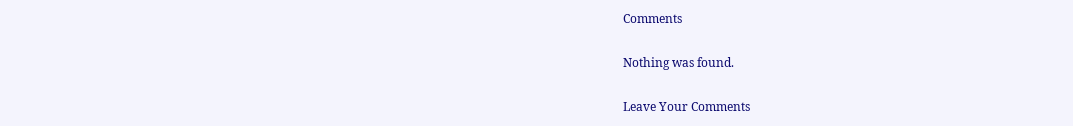Comments

Nothing was found.

Leave Your Comments